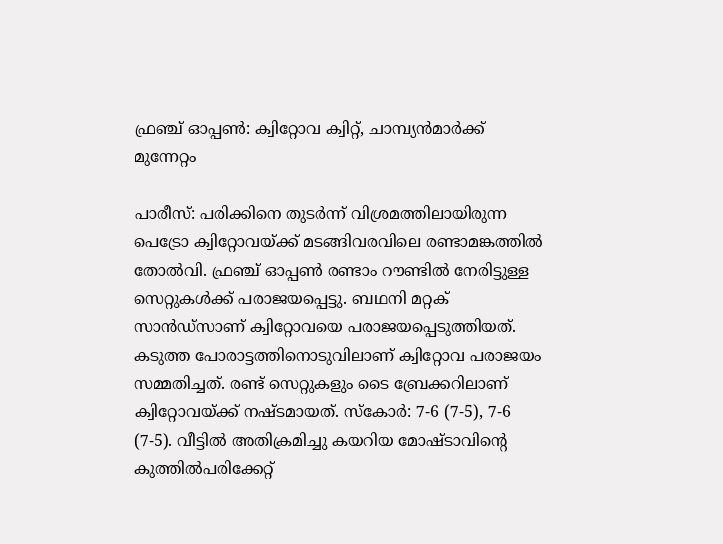ഫ്രഞ്ച് ഓപ്പൺ: ക്വിറ്റോവ ക്വിറ്റ്, ചാമ്പ്യൻമാർക്ക് മുന്നേറ്റം

പാരീസ്: പരിക്കിനെ തുടർന്ന് വിശ്രമത്തിലായിരുന്ന പെട്രോ ക്വിറ്റോവയ്ക്ക് മടങ്ങിവരവിലെ രണ്ടാമങ്കത്തിൽ തോൽവി. ഫ്രഞ്ച് ഓപ്പണ്‍ രണ്ടാം റൗണ്ടിൽ‌ നേരിട്ടുള്ള സെറ്റുകൾക്ക് പരാജയപ്പെട്ടു. ബഥനി മറ്റക് സാൻഡ്സാണ് ക്വിറ്റോവയെ പരാജയപ്പെടുത്തിയത്. കടുത്ത പോരാട്ടത്തിനൊടുവിലാണ് ക്വിറ്റോവ പരാജയം സമ്മതിച്ചത്. രണ്ട് സെറ്റുകളും ടൈ ബ്രേക്കറിലാണ് ക്വിറ്റോവയ്ക്ക് നഷ്ടമായത്. സ്കോർ: 7-6 (7-5), 7-6 (7-5). വീട്ടില്‍ അതിക്രമിച്ചു കയറിയ മോഷ്ടാവിന്‍റെ കുത്തില്‍പരിക്കേറ്റ്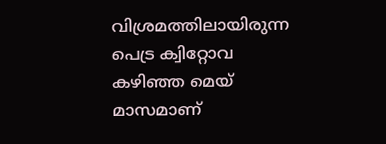വിശ്രമത്തിലായിരുന്ന പെട്ര ക്വിറ്റോവ കഴിഞ്ഞ മെയ് മാസമാണ്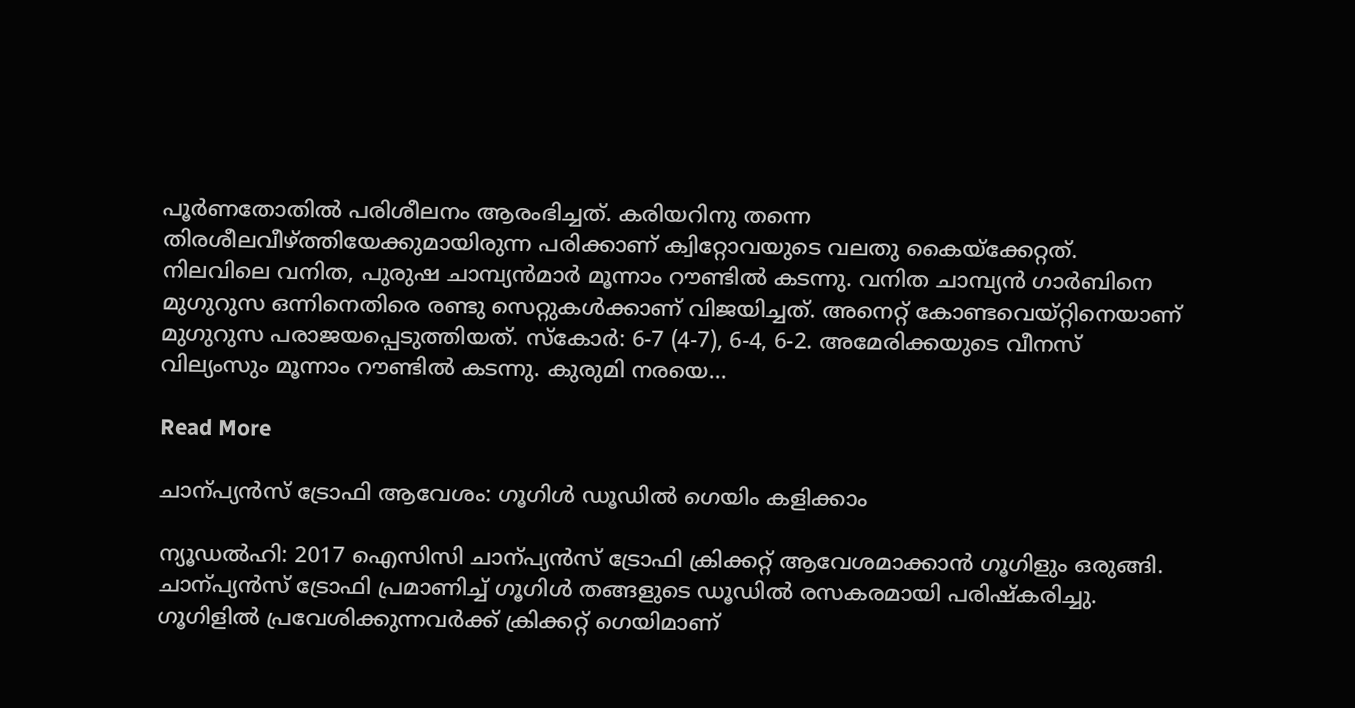പൂർണതോതിൽ പരിശീലനം ആരംഭിച്ചത്. കരിയറിനു തന്നെ തിരശീലവീഴ്ത്തിയേക്കുമായിരുന്ന പരിക്കാണ് ക്വിറ്റോവയുടെ വലതു കൈയ്ക്കേറ്റത്. നിലവിലെ വനിത, പുരുഷ ചാമ്പ്യൻമാർ മൂന്നാം റൗണ്ടിൽ കടന്നു. വനിത ചാമ്പ്യൻ ഗാർബിനെ മുഗുറുസ ഒന്നിനെതിരെ രണ്ടു സെറ്റുകൾക്കാണ് വിജയിച്ചത്. അനെറ്റ് കോണ്ടവെയ്റ്റിനെയാണ് മുഗുറുസ പരാജയപ്പെടുത്തിയത്. സ്കോർ: 6-7 (4-7), 6-4, 6-2. അമേരിക്കയുടെ വീനസ് വില്യംസും മൂന്നാം റൗണ്ടിൽ കടന്നു. കുരുമി നരയെ…

Read More

ചാന്പ്യൻസ് ട്രോഫി ആവേശം: ഗൂഗിൾ ഡൂഡിൽ ഗെയിം കളിക്കാം

ന്യൂഡൽഹി: 2017 ഐസിസി ചാന്പ്യൻസ് ട്രോഫി ക്രിക്കറ്റ് ആവേശമാക്കാൻ ഗൂഗിളും ഒരുങ്ങി. ചാന്പ്യൻസ് ട്രോഫി പ്രമാണിച്ച് ഗൂഗിൾ തങ്ങളുടെ ഡൂഡിൽ രസകരമായി പരിഷ്കരിച്ചു. ഗൂഗിളിൽ പ്രവേശിക്കുന്നവർക്ക് ക്രിക്കറ്റ് ഗെയിമാണ്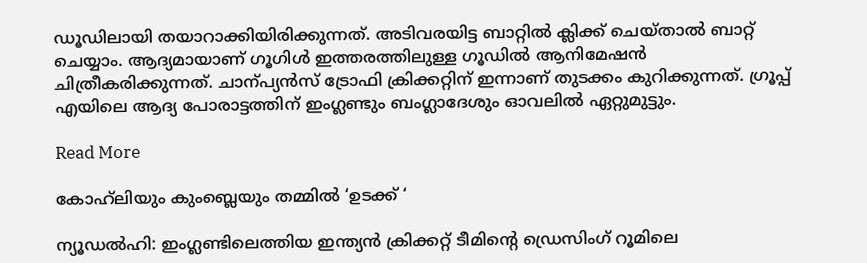ഡൂഡിലായി തയാറാക്കിയിരിക്കുന്നത്. അടിവരയിട്ട ബാറ്റിൽ ക്ലിക്ക് ചെയ്താൽ ബാറ്റ് ചെയ്യാം. ആദ്യമായാണ് ഗൂഗിൾ ഇത്തരത്തിലുള്ള ഗൂഡിൽ ആനിമേഷൻ ചിത്രീകരിക്കുന്നത്. ചാന്പ്യൻസ് ട്രോഫി ക്രിക്കറ്റിന് ഇന്നാണ് തുടക്കം കുറിക്കുന്നത്. ഗ്രൂപ്പ് എയിലെ ആദ്യ പോരാട്ടത്തിന് ഇംഗ്ലണ്ടും ബംഗ്ലാദേശും ഓവലിൽ ഏറ്റുമുട്ടും.

Read More

കോഹ്‌ലിയും കുംബ്ലെയും തമ്മില്‍ ‘ഉടക്ക് ‘

ന്യൂഡല്‍ഹി: ഇംഗ്ലണ്ടിലെത്തിയ ഇന്ത്യന്‍ ക്രിക്കറ്റ് ടീമിന്‍റെ ഡ്രെസിംഗ് റൂമിലെ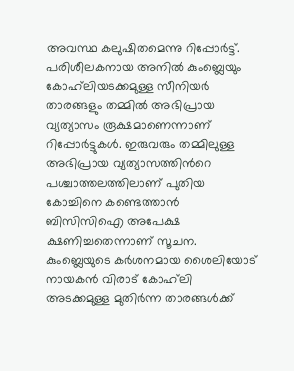അവസ്ഥ കലുഷിതമെന്നു റിപ്പോര്‍ട്ട്. പരിശീലകനായ അനില്‍ കുംബ്ലെയും കോഹ്‌ലിയടക്കമുള്ള സീനിയര്‍ താരങ്ങളും തമ്മില്‍ അഭിപ്രായ വ്യത്യാസം രൂക്ഷമാണെന്നാണ് റിപ്പോര്‍ട്ടുകള്‍. ഇരുവരും തമ്മിലുള്ള അഭിപ്രായ വ്യത്യാസത്തിന്‍റെ പശ്ചാത്തലത്തിലാണ് പുതിയ കോച്ചിനെ കണ്ടെത്താന്‍ ബിസിസിഐ അപേക്ഷ ക്ഷണിച്ചതെന്നാണ് സൂചന. കുംബ്ലെയുടെ കര്‍ശനമായ ശൈലിയോട് നായകന്‍ വിരാട് കോഹ്‌ലി അടക്കമുള്ള മുതിര്‍ന്ന താരങ്ങള്‍ക്ക്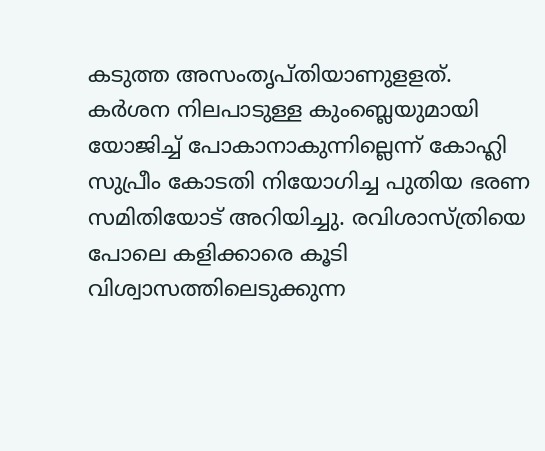കടുത്ത അസംതൃപ്തിയാണുളളത്. കര്‍ശന നിലപാടുള്ള കുംബ്ലെയുമായി യോജിച്ച് പോകാനാകുന്നില്ലെന്ന് കോഹ്ലി സുപ്രീം കോടതി നിയോഗിച്ച പുതിയ ഭരണ സമിതിയോട് അറിയിച്ചു. രവിശാസ്ത്രിയെ പോലെ കളിക്കാരെ കൂടി വിശ്വാസത്തിലെടുക്കുന്ന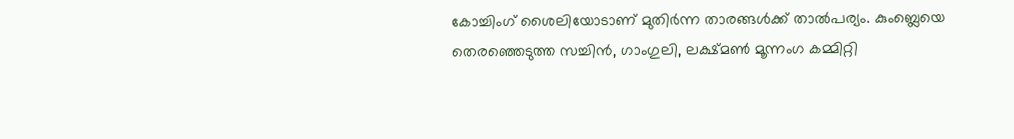കോച്ചിംഗ് ശൈലിയോടാണ് മുതിര്‍ന്ന താരങ്ങള്‍ക്ക് താല്‍പര്യം. കുംബ്ലെയെ തെരഞ്ഞെടുത്ത സച്ചിന്‍, ഗാംഗുലി, ലക്ഷ്മണ്‍ മൂന്നംഗ കമ്മിറ്റി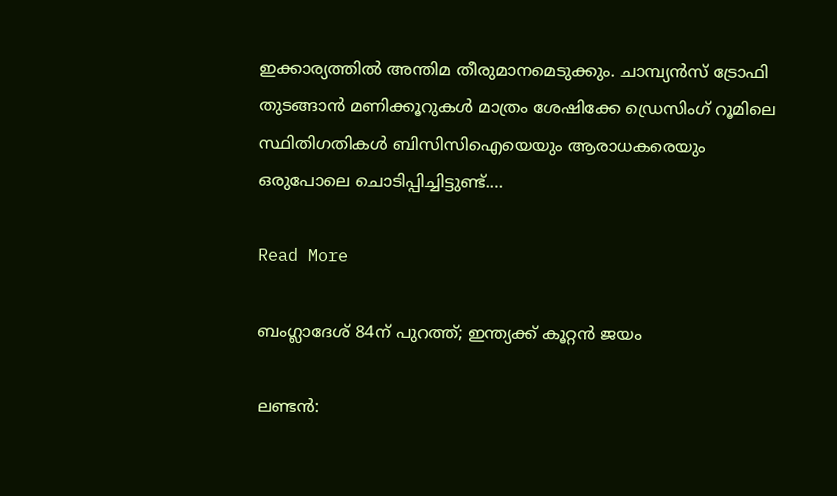ഇക്കാര്യത്തില്‍ അന്തിമ തീരുമാനമെടുക്കും. ചാമ്പ്യന്‍സ് ട്രോഫി തുടങ്ങാന്‍ മണിക്കൂറുകള്‍ മാത്രം ശേഷിക്കേ ഡ്രെസിംഗ് റൂമിലെ സ്ഥിതിഗതികള്‍ ബിസിസിഐയെയും ആരാധകരെയും ഒരുപോലെ ചൊടിപ്പിച്ചിട്ടുണ്ട്.…

Read More

ബംഗ്ലാദേശ് 84ന് പുറത്ത്; ഇന്ത്യക്ക് കൂറ്റൻ ജയം

ലണ്ടന്‍: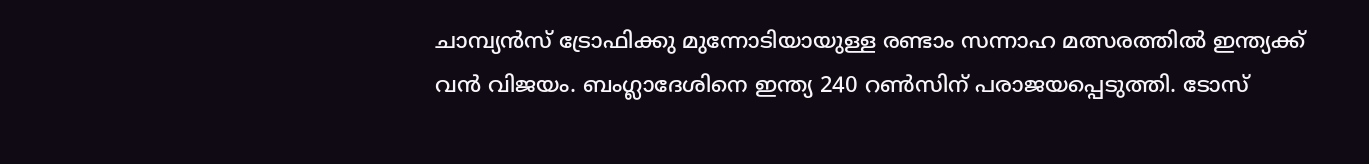ചാമ്പ്യന്‍സ് ട്രോഫിക്കു മുന്നോടിയായുള്ള രണ്ടാം സന്നാഹ മത്സരത്തില്‍ ഇന്ത്യക്ക് വൻ വിജയം. ബംഗ്ലാദേശിനെ ഇന്ത്യ 240 റൺസിന് പരാജയപ്പെടുത്തി. ടോസ്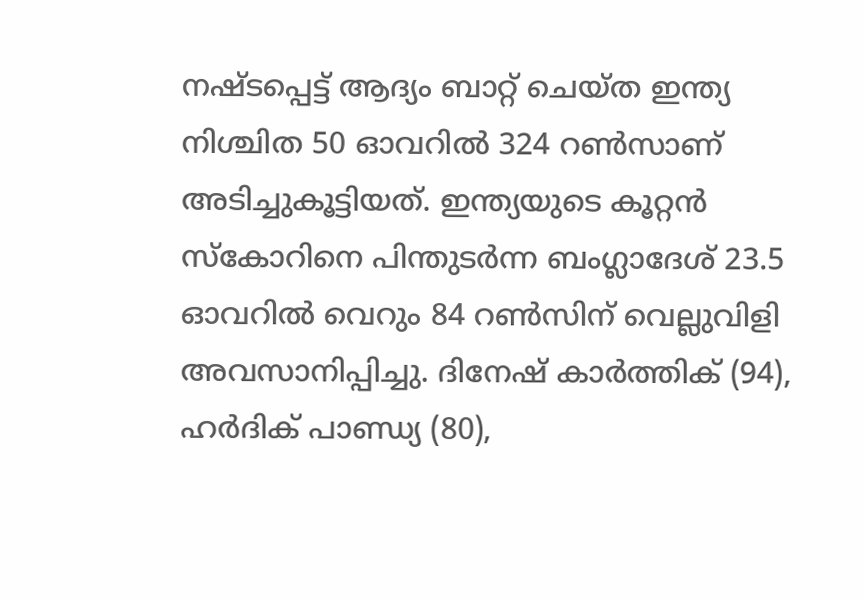നഷ്ടപ്പെട്ട് ആദ്യം ബാറ്റ് ചെയ്ത ഇന്ത്യ നിശ്ചിത 50 ഓവറിൽ 324 റൺസാണ് അടിച്ചുകൂട്ടിയത്. ഇന്ത്യയുടെ കൂറ്റൻ സ്കോറിനെ പിന്തുടർന്ന ബംഗ്ലാദേശ് 23.5 ഓവറിൽ വെറും 84 റൺസിന് വെല്ലുവിളി അവസാനിപ്പിച്ചു. ദിനേഷ് കാർത്തിക് (94), ഹർദിക് പാണ്ഡ്യ (80),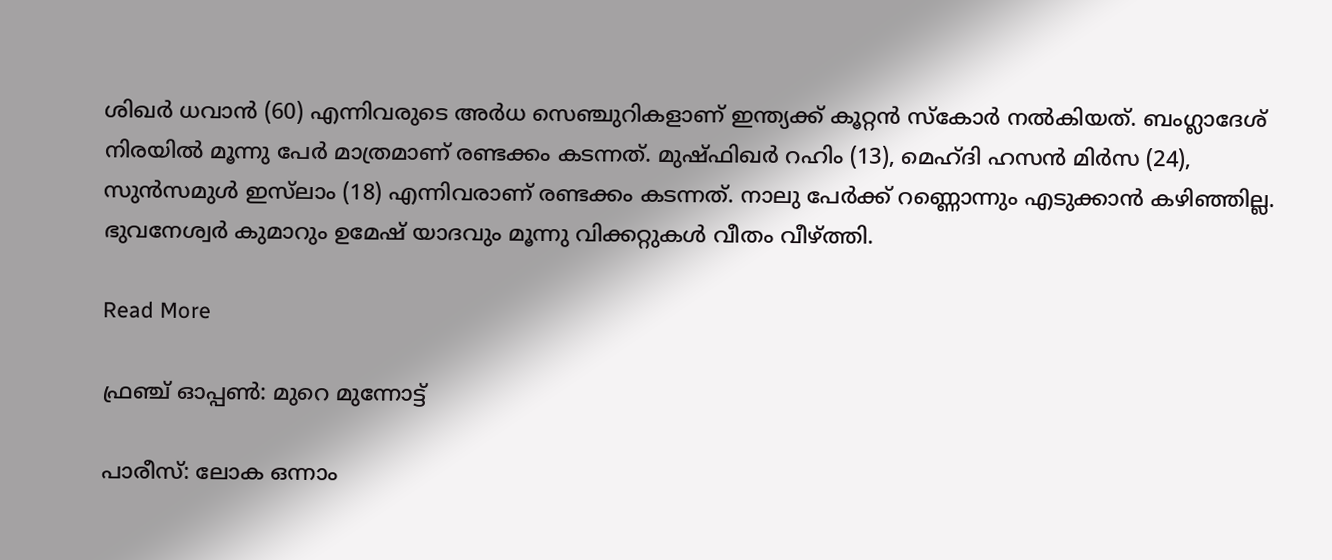ശിഖർ ധവാൻ (60) എന്നിവരുടെ അർധ സെഞ്ചുറികളാണ് ഇന്ത്യക്ക് കൂറ്റൻ സ്കോർ‌ നൽകിയത്. ബംഗ്ലാദേശ് നിരയിൽ മൂന്നു പേർ മാത്രമാണ് രണ്ടക്കം കടന്നത്. മുഷ്ഫിഖർ റഹിം (13), മെഹ്ദി ഹസൻ മിർസ (24), സുൻസമുൾ ഇസ്‌ലാം (18) എന്നിവരാണ് രണ്ടക്കം കടന്നത്. നാലു പേർക്ക് റണ്ണൊന്നും എടുക്കാൻ കഴിഞ്ഞില്ല. ഭുവനേശ്വർ കുമാറും ഉമേഷ് യാദവും മൂന്നു വിക്കറ്റുകൾ വീതം വീഴ്ത്തി.

Read More

ഫ്രഞ്ച് ഓപ്പൺ: മുറെ മുന്നോട്ട്

പാരീസ്: ലോക ഒന്നാം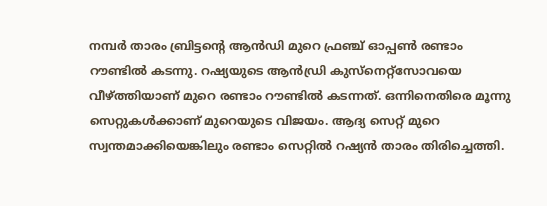നമ്പർ താരം ബ്രിട്ടന്‍റെ ആൻഡി മുറെ ഫ്രഞ്ച് ഓപ്പൺ രണ്ടാം റൗണ്ടിൽ കടന്നു. റഷ്യയുടെ ആൻഡ്രി കുസ്നെറ്റ്സോവയെ വീഴ്ത്തിയാണ് മുറെ രണ്ടാം റൗണ്ടിൽ കടന്നത്. ഒന്നിനെതിരെ മൂന്നു സെറ്റുകൾക്കാണ് മുറെയുടെ വിജയം. ആദ്യ സെറ്റ് മുറെ സ്വന്തമാക്കിയെങ്കിലും രണ്ടാം സെറ്റിൽ റഷ്യൻ താരം തിരിച്ചെത്തി.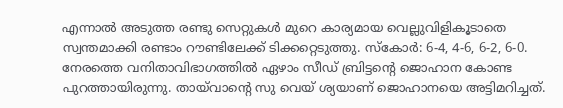എന്നാൽ അടുത്ത രണ്ടു സെറ്റുകൾ മുറെ കാര്യമായ വെല്ലുവിളികൂടാതെ സ്വന്തമാക്കി രണ്ടാം റൗണ്ടിലേക്ക് ടിക്കറ്റെടുത്തു. സ്കോർ: 6-4, 4-6, 6-2, 6-0. നേരത്തെ വനിതാവിഭാഗത്തിൽ ഏഴാം സീഡ് ബ്രിട്ടന്‍റെ ജൊഹാന കോണ്ട പുറത്തായിരുന്നു. തായ്‌വാന്‍റെ സു വെയ് ശ്യയാണ് ജൊഹാനയെ അട്ടിമറിച്ചത്.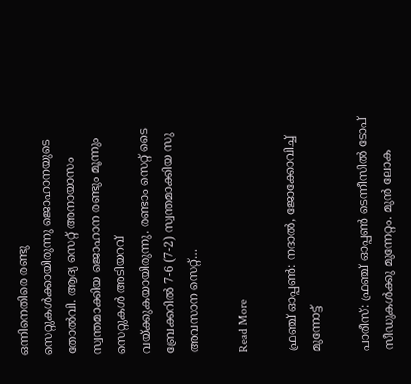ഒന്നിനെതിരെ രണ്ടു സെറ്റുകൾക്കായിരുന്നു ജൊഹാനയുടെ തോൽവി. ആദ്യ സെറ്റ് അനായാസം സ്വന്തമാക്കിയ ജൊഹാന രണ്ടും മൂന്നും സെറ്റുകൾ അടിയറവ് വയ്ക്കുകയായിരുന്നു. രണ്ടാം സെറ്റ് ടൈ ബ്രേക്കറിൽ 7-6 (7-2) സ്വന്തമാക്കിയ സു അവസാന സെറ്റ്…

Read More

ഫ്രഞ്ച് ഓപ്പണ്‍: നദാല്‍, ജോക്കോവിച്ച് മുന്നോട്ട്

പാരീസ്: ഫ്രഞ്ച് ഓപ്പണ്‍ ടെന്നീസില്‍ ടോപ് സീഡുകള്‍ക്കു മുന്നേറ്റം. മുന്‍ ലോക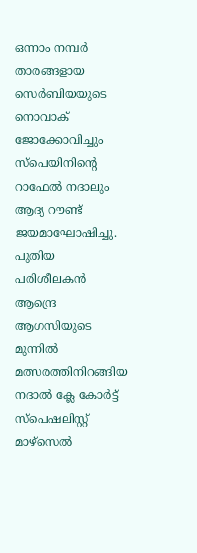ഒന്നാം നമ്പര്‍ താരങ്ങളായ സെര്‍ബിയയുടെ നൊവാക് ജോക്കോവിച്ചും സ്‌പെയിനിന്‍റെ റാഫേല്‍ നദാലും ആദ്യ റൗണ്ട് ജയമാഘോഷിച്ചു. പുതിയ പരിശീലകന്‍ ആന്ദ്രെ ആഗസിയുടെ മുന്നില്‍ മത്സരത്തിനിറങ്ങിയ നദാല്‍ ക്ലേ കോര്‍ട്ട് സ്‌പെഷലിസ്റ്റ് മാഴ്‌സെല്‍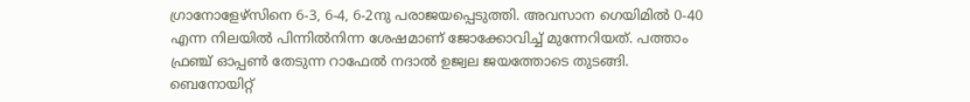ഗ്രാനോളേഴ്‌സിനെ 6-3, 6-4, 6-2നു പരാജയപ്പെടുത്തി. അവസാന ഗെയിമില്‍ 0-40 എന്ന നിലയില്‍ പിന്നില്‍നിന്ന ശേഷമാണ് ജോക്കോവിച്ച് മുന്നേറിയത്. പത്താം ഫ്രഞ്ച് ഓപ്പണ്‍ തേടുന്ന റാഫേല്‍ നദാല്‍ ഉജ്വല ജയത്തോടെ തുടങ്ങി. ബെനോയിറ്റ്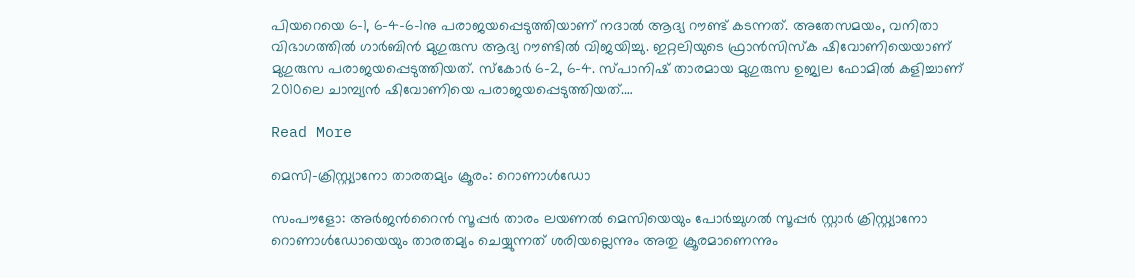പിയറെയെ 6-1, 6-4-6-1നു പരാജയപ്പെടുത്തിയാണ് നദാല്‍ ആദ്യ റൗണ്ട് കടന്നത്. അതേസമയം, വനിതാ വിഭാഗത്തില്‍ ഗാര്‍ബിന്‍ മുഗുരുസ ആദ്യ റൗണ്ടില്‍ വിജയിച്ചു. ഇറ്റലിയുടെ ഫ്രാന്‍സിസ്‌ക ഷിവോണിയെയാണ് മുഗുരുസ പരാജയപ്പെടുത്തിയത്. സ്‌കോര്‍ 6-2, 6-4. സ്പാനിഷ് താരമായ മുഗുരുസ ഉജ്വല ഫോമില്‍ കളിച്ചാണ് 2010ലെ ചാമ്പ്യന്‍ ഷിവോണിയെ പരാജയപ്പെടുത്തിയത്.…

Read More

മെസി-ക്രിസ്റ്റ്യാനോ താരതമ്യം ക്രൂരം: റൊണാൾഡോ

സംപൗളോ: അർജന്‍റൈൻ സൂപ്പർ താരം ലയണൽ മെസിയെയും പോർച്ചുഗൽ സൂപ്പർ സ്റ്റാർ ക്രിസ്റ്റ്യാനോ റൊണാൾഡോയെയും താരതമ്യം ചെയ്യുന്നത് ശരിയല്ലെന്നും അതു ക്രൂരമാണെന്നും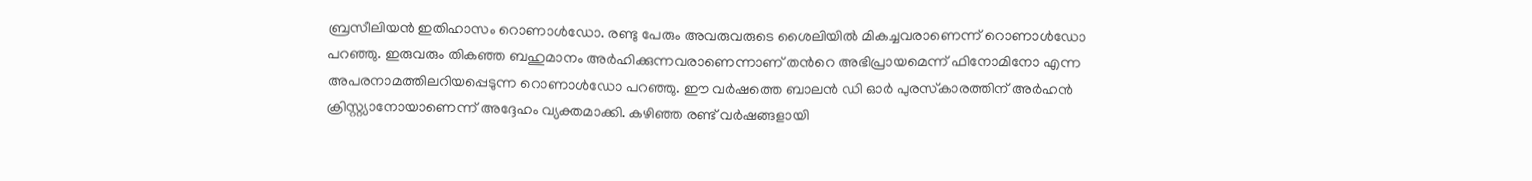ബ്രസീലിയന്‍ ഇതിഹാസം റൊണാള്‍ഡോ. രണ്ടു പേരും അവരുവരുടെ ശൈലിയിൽ മികച്ചവരാണെന്ന് റൊണാള്‍ഡോ പറഞ്ഞു. ഇരുവരും തികഞ്ഞ ബഹുമാനം അര്‍ഹിക്കുന്നവരാണെന്നാണ് തന്‍റെ അഭിപ്രായമെന്ന് ഫിനോമിനോ എന്ന അപരനാമത്തിലറിയപ്പെടുന്ന റൊണാൾഡോ പറഞ്ഞു. ഈ വര്‍ഷത്തെ ബാലന്‍ ഡി ഓര്‍ പുരസ്‌കാരത്തിന് അർഹൻ ക്രിസ്റ്റ്യാനോയാണെന്ന് അദ്ദേഹം വ്യക്തമാക്കി. കഴിഞ്ഞ രണ്ട് വര്‍ഷങ്ങളായി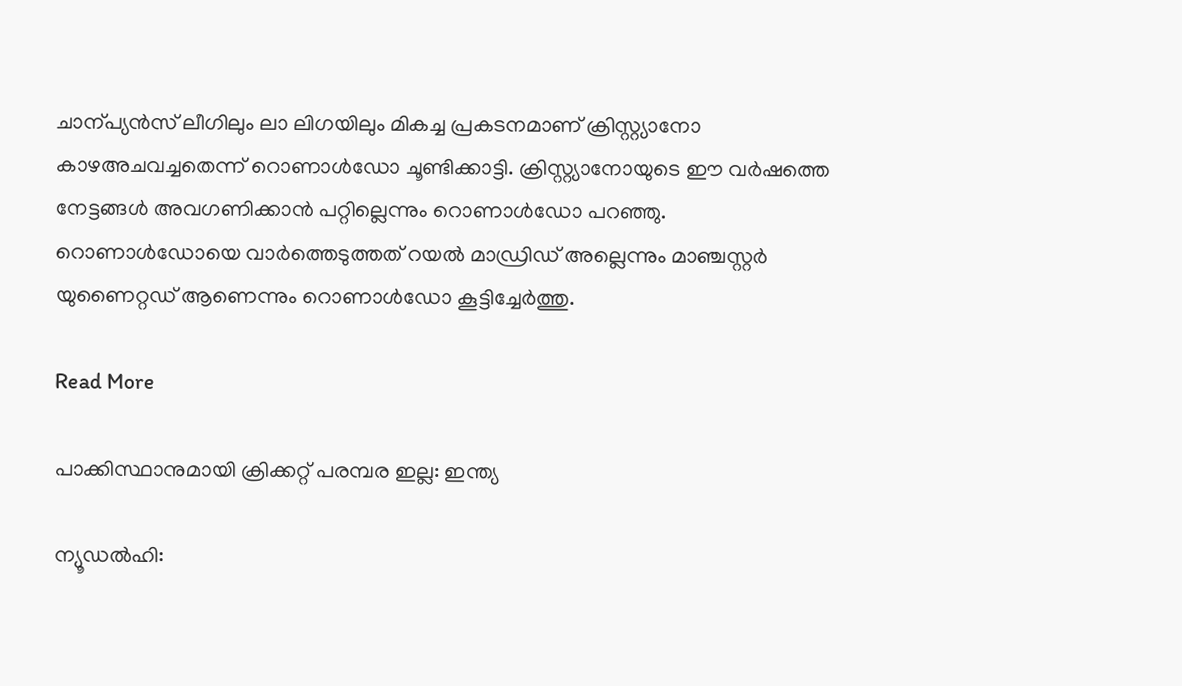ചാന്പ്യൻസ് ലീഗിലും ലാ ലിഗയിലും മികച്ച പ്രകടനമാണ് ക്രിസ്റ്റ്യാനോ കാഴഅചവച്ചതെന്ന് റൊണാൾഡോ ചൂണ്ടിക്കാട്ടി. ക്രിസ്റ്റ്യാനോയുടെ ഈ വർഷത്തെ നേട്ടങ്ങൾ അവഗണിക്കാന്‍ പറ്റില്ലെന്നും റൊണാള്‍ഡോ പറഞ്ഞു. റൊണാള്‍ഡോയെ വാര്‍ത്തെടുത്തത് റയല്‍ മാഡ്രിഡ് അല്ലെന്നും മാഞ്ചസ്റ്റര്‍ യുണൈറ്റഡ് ആണെന്നും റൊണാൾഡോ കൂട്ടിച്ചേര്‍ത്തു.

Read More

പാക്കിസ്ഥാനുമായി ക്രിക്കറ്റ് പരമ്പര ഇല്ല: ഇന്ത്യ

ന്യൂഡൽഹി: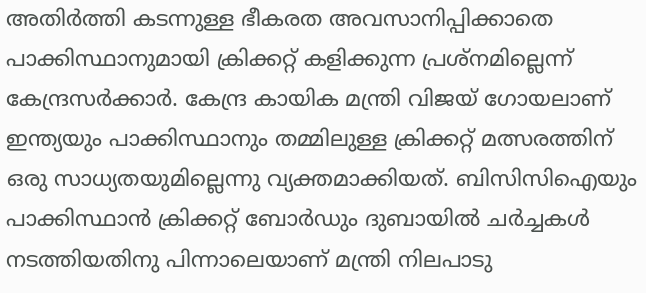അതിർത്തി കടന്നുള്ള ഭീകരത അവസാനിപ്പിക്കാതെ പാക്കിസ്ഥാനുമായി ക്രിക്കറ്റ് കളിക്കുന്ന പ്രശ്നമില്ലെന്ന് കേന്ദ്രസർക്കാർ. കേന്ദ്ര കായിക മന്ത്രി വിജയ് ഗോയലാണ് ഇന്ത്യയും പാക്കിസ്ഥാനും തമ്മിലുള്ള ക്രിക്കറ്റ് മത്സരത്തിന് ഒരു സാധ്യതയുമില്ലെന്നു വ്യക്തമാക്കിയത്. ബിസിസിഐയും പാക്കിസ്ഥാൻ ക്രിക്കറ്റ് ബോർഡും ദുബായിൽ ചർച്ചകൾ നടത്തിയതിനു പിന്നാലെയാണ് മന്ത്രി നിലപാടു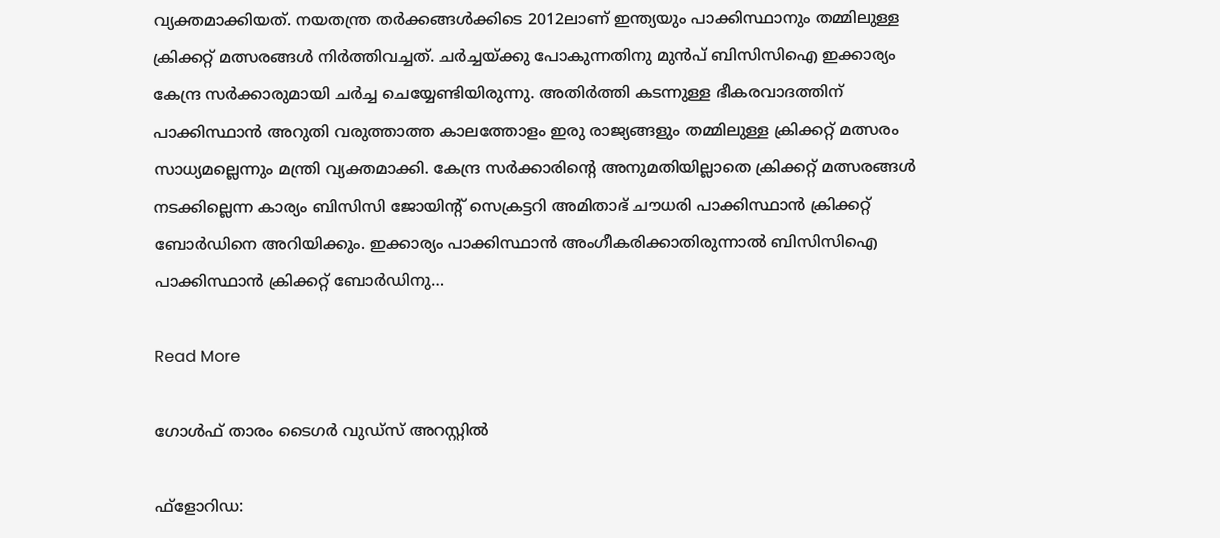വ്യക്തമാക്കിയത്. നയതന്ത്ര തർക്കങ്ങൾക്കിടെ 2012ലാണ് ഇന്ത്യയും പാക്കിസ്ഥാനും തമ്മിലുള്ള ക്രിക്കറ്റ് മത്സരങ്ങൾ നിർത്തിവച്ചത്. ചർച്ചയ്ക്കു പോകുന്നതിനു മുൻപ് ബിസിസിഐ ഇക്കാര്യം കേന്ദ്ര സർക്കാരുമായി ചർച്ച ചെയ്യേണ്ടിയിരുന്നു. അതിർത്തി കടന്നുള്ള ഭീകരവാദത്തിന് പാക്കിസ്ഥാൻ അറുതി വരുത്താത്ത കാലത്തോളം ഇരു രാജ്യങ്ങളും തമ്മിലുള്ള ക്രിക്കറ്റ് മത്സരം സാധ്യമല്ലെന്നും മന്ത്രി വ്യക്തമാക്കി. കേന്ദ്ര സർക്കാരിന്‍റെ അനുമതിയില്ലാതെ ക്രിക്കറ്റ് മത്സരങ്ങൾ നടക്കില്ലെന്ന കാര്യം ബിസിസി ജോയിന്‍റ് സെക്രട്ടറി അമിതാഭ് ചൗധരി പാക്കിസ്ഥാൻ ക്രിക്കറ്റ് ബോർഡിനെ അറിയിക്കും. ഇക്കാര്യം പാക്കിസ്ഥാൻ അംഗീകരിക്കാതിരുന്നാൽ ബിസിസിഐ പാക്കിസ്ഥാൻ ക്രിക്കറ്റ് ബോർഡിനു…

Read More

ഗോൾഫ് താരം ടൈഗർ വുഡ്സ് അറസ്റ്റില്‍

ഫ്ളോറിഡ: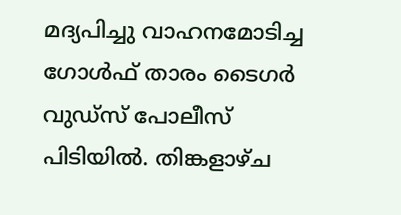മദ്യപിച്ചു വാഹനമോടിച്ച ഗോൾഫ് താരം ടൈഗർ വുഡ്സ് പോലീസ് പിടിയിൽ. തിങ്കളാഴ്ച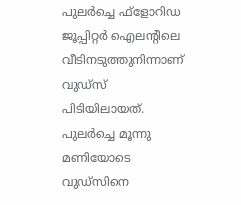പുലർച്ചെ ഫ്ളോറിഡ ജൂപ്പിറ്റർ ഐലന്‍റിലെ വീടിനടുത്തുനിന്നാണ് വുഡ്സ് പിടിയിലായത്. പുലർച്ചെ മൂന്നു മണിയോടെ വുഡ്സിനെ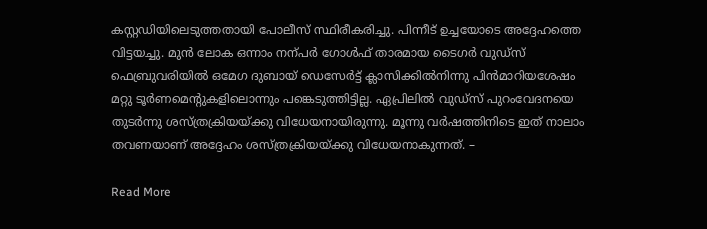കസ്റ്റഡിയിലെടുത്തതായി പോലീസ് സ്ഥിരീകരിച്ചു. പിന്നീട് ഉച്ചയോടെ അദ്ദേഹത്തെ വിട്ടയച്ചു. മുൻ ലോക ഒന്നാം നന്പർ ഗോൾഫ് താരമായ ടൈഗർ വുഡ്സ് ഫെബ്രുവരിയിൽ ഒമേഗ ദുബായ് ഡെസേർട്ട് ക്ലാസിക്കിൽനിന്നു പിൻമാറിയശേഷം മറ്റു ടൂർണമെന്‍റുകളിലൊന്നും പങ്കെടുത്തിട്ടില്ല. ഏപ്രിലിൽ വുഡ്സ് പുറംവേദനയെ തുടർന്നു ശസ്ത്രക്രിയയ്ക്കു വിധേയനായിരുന്നു. മൂന്നു വർഷത്തിനിടെ ഇത് നാലാം തവണയാണ് അദ്ദേഹം ശസ്ത്രക്രിയയ്ക്കു വിധേയനാകുന്നത്. –

Read More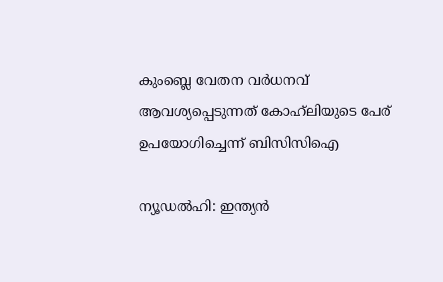കുംബ്ലെ വേതന വർധനവ് ആവശ്യപ്പെടുന്നത് കോഹ്‌ലിയുടെ പേര് ഉപയോഗിച്ചെന്ന് ബിസിസിഐ

ന്യൂഡൽഹി: ഇന്ത്യൻ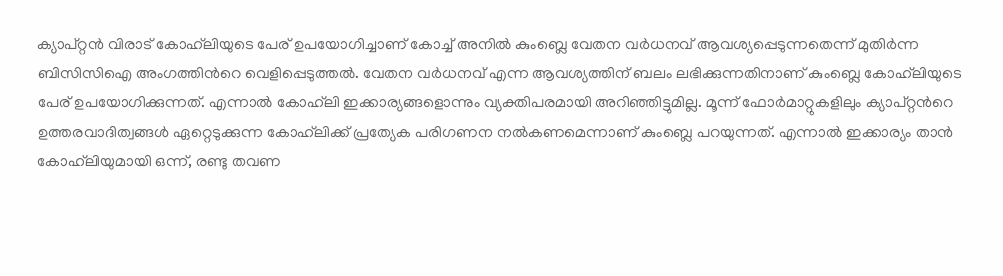ക്യാപ്റ്റൻ വിരാട് കോഹ്‌ലിയുടെ പേര് ഉപയോഗിച്ചാണ് കോച്ച് അനിൽ കുംബ്ലെ വേതന വർധനവ് ആവശ്യപ്പെടുന്നതെന്ന് മുതിർന്ന ബിസിസിഐ അംഗത്തിന്‍റെ വെളിപ്പെടുത്തൽ. വേതന വർധനവ് എന്ന ആവശ്യത്തിന് ബലം ലഭിക്കുന്നതിനാണ് കുംബ്ലെ കോഹ്‌ലിയുടെ പേര് ഉപയോഗിക്കുന്നത്. എന്നാൽ കോഹ്‌ലി ഇക്കാര്യങ്ങളൊന്നും വ്യക്തിപരമായി അറിഞ്ഞിട്ടുമില്ല. മൂന്ന് ഫോർമാറ്റുകളിലും ക്യാപ്റ്റന്‍റെ ഉത്തരവാദിത്വങ്ങൾ ഏറ്റെടുക്കുന്ന കോഹ്‌ലിക്ക് പ്രത്യേക പരിഗണന നൽകണമെന്നാണ് കുംബ്ലെ പറയുന്നത്. എന്നാൽ ഇക്കാര്യം താൻ കോഹ്‌ലിയുമായി ഒന്ന്, രണ്ടു തവണ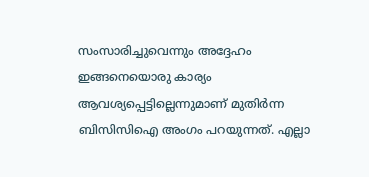സംസാരിച്ചുവെന്നും അദ്ദേഹം ഇങ്ങനെയൊരു കാര്യം ആവശ്യപ്പെട്ടില്ലെന്നുമാണ് മുതിർന്ന ബിസിസിഐ അംഗം പറയുന്നത്. എല്ലാ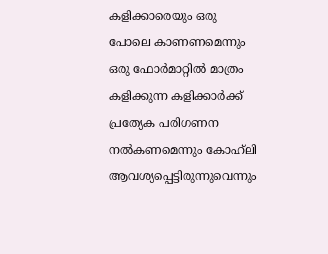കളിക്കാരെയും ഒരു പോലെ കാണണമെന്നും ഒരു ഫോർമാറ്റിൽ മാത്രം കളിക്കുന്ന കളിക്കാർക്ക് പ്രത്യേക പരിഗണന നൽകണമെന്നും കോഹ്‌ലി ആവശ്യപ്പെട്ടിരുന്നുവെന്നും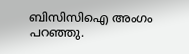ബിസിസിഐ അംഗം പറഞ്ഞു.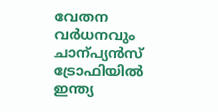വേതന വർധനവും ചാന്പ്യൻസ് ട്രോഫിയിൽ ഇന്ത്യ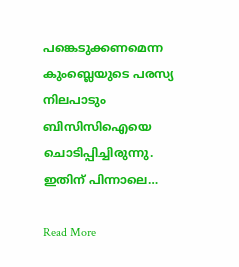പങ്കെടുക്കണമെന്ന കുംബ്ലെയുടെ പരസ്യ നിലപാടും ബിസിസിഐയെ ചൊടിപ്പിച്ചിരുന്നു. ഇതിന് പിന്നാലെ…

Read More